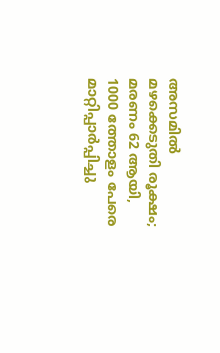അസമിൽ മഴക്കെടുതി രൂക്ഷം; മരണം 62 ആയി, 1000 ത്തോളം പേരെ മാറ്റിപ്പാർപ്പിച്ചു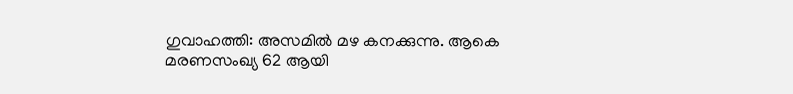ഗുവാഹത്തി: അസമിൽ മഴ കനക്കുന്നു. ആകെ മരണസംഖ്യ 62 ആയി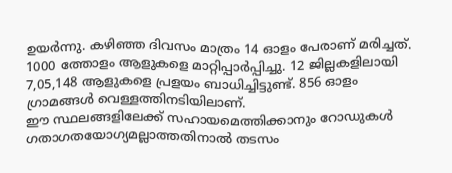ഉയർന്നു. കഴിഞ്ഞ ദിവസം മാത്രം 14 ഓളം പേരാണ് മരിച്ചത്. 1000 ത്തോളം ആളുകളെ മാറ്റിപ്പാർപ്പിച്ചു. 12 ജില്ലകളിലായി 7,05,148 ആളുകളെ പ്രളയം ബാധിച്ചിട്ടുണ്ട്. 856 ഓളം ഗ്രാമങ്ങൾ വെള്ളത്തിനടിയിലാണ്.
ഈ സ്ഥലങ്ങളിലേക്ക് സഹായമെത്തിക്കാനും റോഡുകൾ ഗതാഗതയോഗ്യമല്ലാത്തതിനാൽ തടസം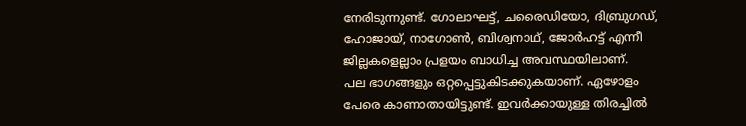നേരിടുന്നുണ്ട്. ഗോലാഘട്ട്, ചരൈഡിയോ, ദിബ്രുഗഡ്, ഹോജായ്, നാഗോൺ, ബിശ്വനാഥ്, ജോർഹട്ട് എന്നീ ജില്ലകളെല്ലാം പ്രളയം ബാധിച്ച അവസ്ഥയിലാണ്.
പല ഭാഗങ്ങളും ഒറ്റപ്പെട്ടുകിടക്കുകയാണ്. ഏഴോളം പേരെ കാണാതായിട്ടുണ്ട്. ഇവർക്കായുള്ള തിരച്ചിൽ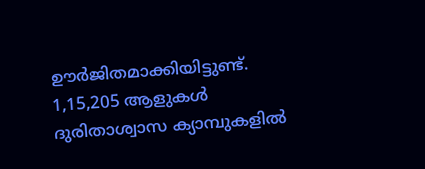ഊർജിതമാക്കിയിട്ടുണ്ട്. 1,15,205 ആളുകൾ ദുരിതാശ്വാസ ക്യാമ്പുകളിൽ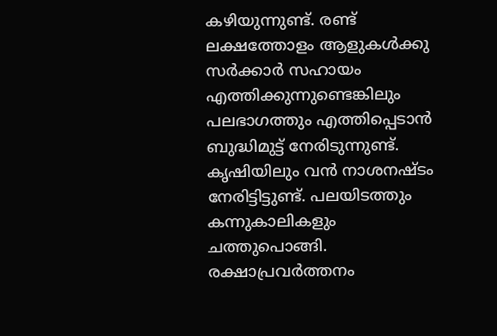കഴിയുന്നുണ്ട്. രണ്ട് ലക്ഷത്തോളം ആളുകൾക്കു സർക്കാർ സഹായം എത്തിക്കുന്നുണ്ടെങ്കിലും പലഭാഗത്തും എത്തിപ്പെടാൻ ബുദ്ധിമുട്ട് നേരിടുന്നുണ്ട്.
കൃഷിയിലും വൻ നാശനഷ്ടം നേരിട്ടിട്ടുണ്ട്. പലയിടത്തും കന്നുകാലികളും ചത്തുപൊങ്ങി. രക്ഷാപ്രവർത്തനം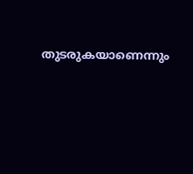തുടരുകയാണെന്നും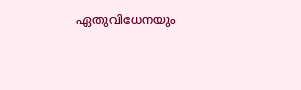ഏതുവിധേനയും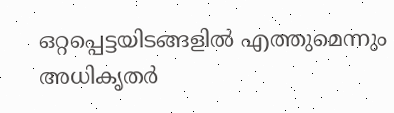ഒറ്റപ്പെട്ടയിടങ്ങളിൽ എത്തുമെന്നും അധികൃതർ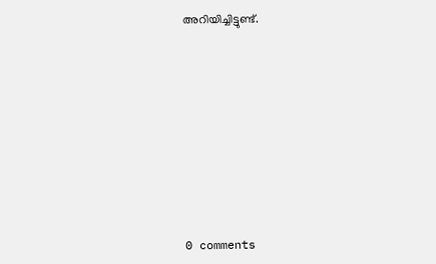അറിയിച്ചിട്ടുണ്ട്.










0 comments